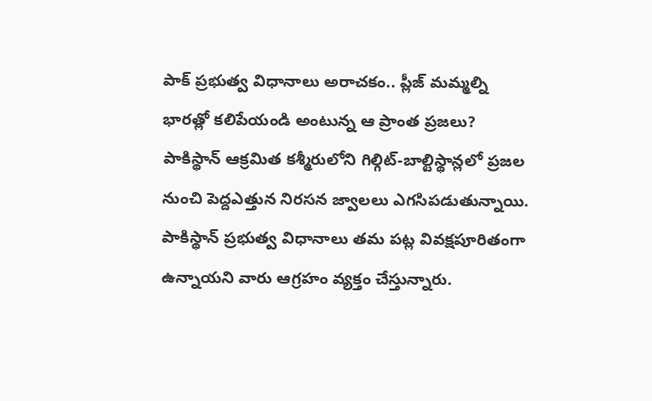పాక్ ప్రభుత్వ విధానాలు అరాచకం.. ప్లీజ్ మమ్మల్ని భారత్లో కలిపేయండి అంటున్న ఆ ప్రాంత ప్రజలు?
పాకిస్థాన్ ఆక్రమిత కశ్మీరులోని గిల్గిట్-బాల్టిస్థాన్లలో ప్రజల నుంచి పెద్దఎత్తున నిరసన జ్వాలలు ఎగసిపడుతున్నాయి. పాకిస్థాన్ ప్రభుత్వ విధానాలు తమ పట్ల వివక్షపూరితంగా ఉన్నాయని వారు ఆగ్రహం వ్యక్తం చేస్తున్నారు.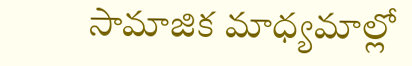సామాజిక మాధ్యమాల్లో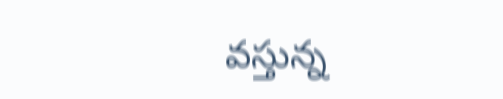వస్తున్న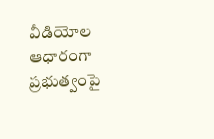వీడియోల ఆధారంగా ప్రభుత్వంపై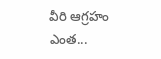వీరి ఆగ్రహం ఎంత...